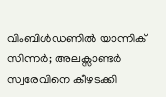വിംബിള്‍ഡണില്‍ യാന്നിക് സിന്നര്‍; അലക്സാണ്ടര്‍ സ്വരേവിനെ കീഴടക്കി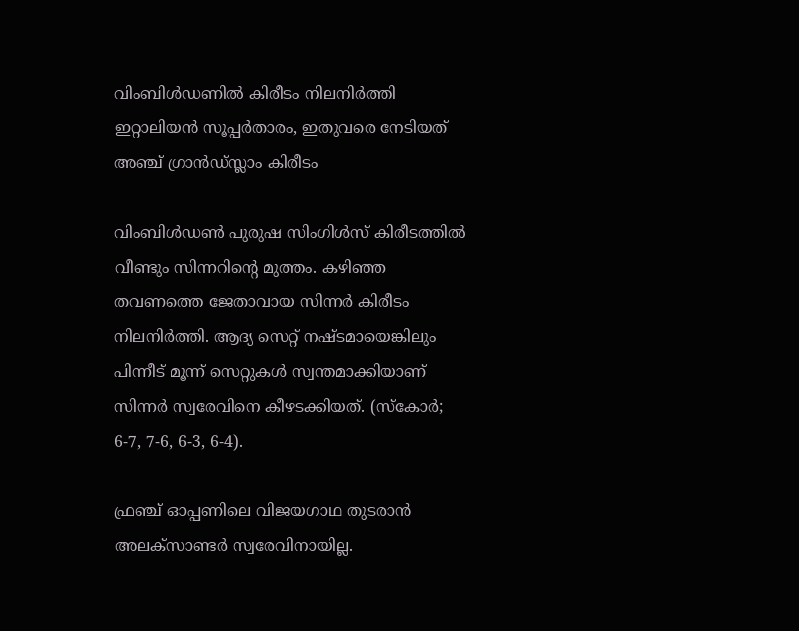വിംബിള്‍ഡണില്‍ കിരീടം നിലനിര്‍ത്തി ഇറ്റാലിയന്‍ സൂപ്പര്‍താരം, ഇതുവരെ നേടിയത് അഞ്ച് ഗ്രാന്‍ഡ്സ്ലാം കിരീടം

വിംബിള്‍ഡണ്‍ പുരുഷ സിംഗിള്‍സ് കിരീടത്തില്‍ വീണ്ടും സിന്നറിന്റെ മുത്തം. കഴിഞ്ഞ തവണത്തെ ജേതാവായ സിന്നര്‍ കിരീടം നിലനിര്‍ത്തി. ആദ്യ സെറ്റ് നഷ്ടമായെങ്കിലും പിന്നീട് മൂന്ന് സെറ്റുകള്‍ സ്വന്തമാക്കിയാണ് സിന്നര്‍ സ്വരേവിനെ കീഴടക്കിയത്. (സ്‌കോര്‍; 6-7, 7-6, 6-3, 6-4).

ഫ്രഞ്ച് ഓപ്പണിലെ വിജയഗാഥ തുടരാന്‍ അലക്സാണ്ടര്‍ സ്വരേവിനായില്ല.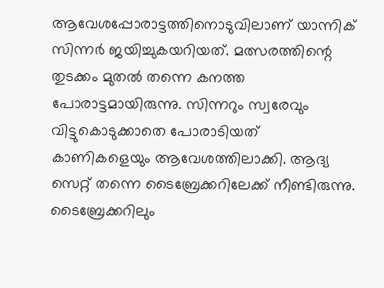ആവേശപ്പോരാട്ടത്തിനൊടുവിലാണ് യാന്നിക് സിന്നര്‍ ജയിച്ചുകയറിയത്. മത്സരത്തിന്റെ തുടക്കം മുതല്‍ തന്നെ കനത്ത പോരാട്ടമായിരുന്നു. സിന്നറും സ്വരേവും വിട്ടുകൊടുക്കാതെ പോരാടിയത് കാണികളെയും ആവേശത്തിലാക്കി. ആദ്യ സെറ്റ് തന്നെ ടൈബ്രേക്കറിലേക്ക് നീണ്ടിരുന്നു. ടൈബ്രേക്കറിലും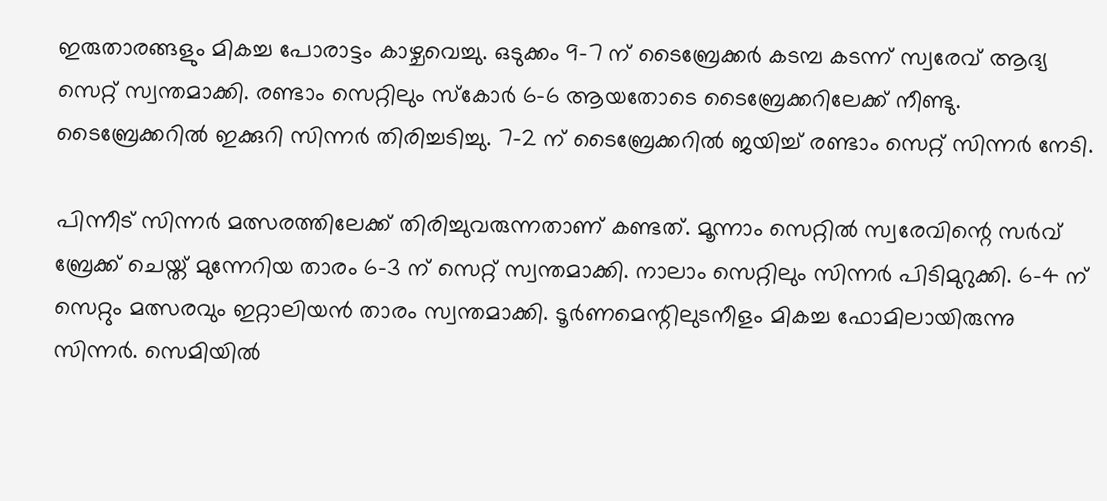ഇരുതാരങ്ങളും മികച്ച പോരാട്ടം കാഴ്ചവെച്ചു. ഒടുക്കം 9-7 ന് ടൈബ്രേക്കര്‍ കടമ്പ കടന്ന് സ്വരേവ് ആദ്യ സെറ്റ് സ്വന്തമാക്കി. രണ്ടാം സെറ്റിലും സ്‌കോര്‍ 6-6 ആയതോടെ ടൈബ്രേക്കറിലേക്ക് നീണ്ടു. ടൈബ്രേക്കറില്‍ ഇക്കുറി സിന്നര്‍ തിരിച്ചടിച്ചു. 7-2 ന് ടൈബ്രേക്കറില്‍ ജയിച്ച് രണ്ടാം സെറ്റ് സിന്നര്‍ നേടി.

പിന്നീട് സിന്നര്‍ മത്സരത്തിലേക്ക് തിരിച്ചുവരുന്നതാണ് കണ്ടത്. മൂന്നാം സെറ്റില്‍ സ്വരേവിന്റെ സര്‍വ് ബ്രേക്ക് ചെയ്ത് മുന്നേറിയ താരം 6-3 ന് സെറ്റ് സ്വന്തമാക്കി. നാലാം സെറ്റിലും സിന്നര്‍ പിടിമുറുക്കി. 6-4 ന് സെറ്റും മത്സരവും ഇറ്റാലിയന്‍ താരം സ്വന്തമാക്കി. ടൂര്‍ണമെന്റിലുടനീളം മികച്ച ഫോമിലായിരുന്നു സിന്നര്‍. സെമിയില്‍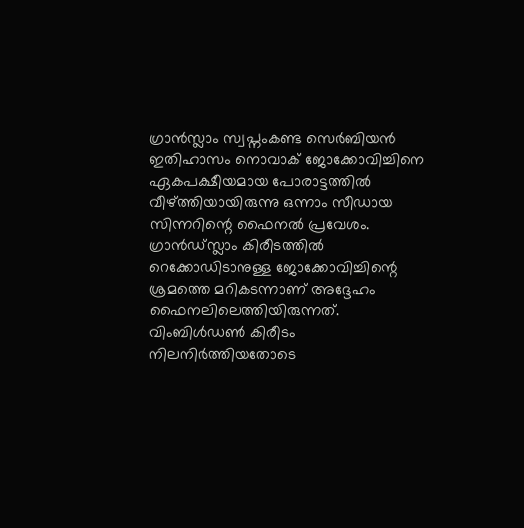ഗ്രാന്‍സ്ലാം സ്വപ്നംകണ്ട സെര്‍ബിയന്‍ ഇതിഹാസം നൊവാക് ജോക്കോവിച്ചിനെ ഏകപക്ഷീയമായ പോരാട്ടത്തില്‍ വീഴ്ത്തിയായിരുന്നു ഒന്നാം സീഡായ സിന്നറിന്റെ ഫൈനല്‍ പ്രവേശം. ഗ്രാന്‍ഡ്സ്ലാം കിരീടത്തില്‍ റെക്കോഡിടാനുള്ള ജോക്കോവിച്ചിന്റെ ശ്രമത്തെ മറികടന്നാണ് അദ്ദേഹം ഫൈനലിലെത്തിയിരുന്നത്. വിംബിള്‍ഡണ്‍ കിരീടം നിലനിര്‍ത്തിയതോടെ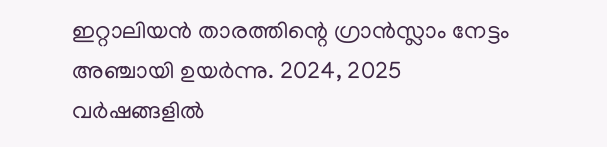ഇറ്റാലിയന്‍ താരത്തിന്റെ ഗ്രാന്‍സ്ലാം നേട്ടം അഞ്ചായി ഉയര്‍ന്നു. 2024, 2025 വര്‍ഷങ്ങളില്‍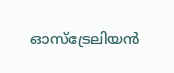ഓസ്‌ട്രേലിയന്‍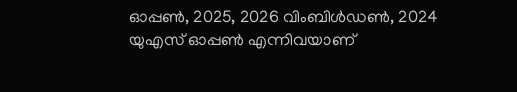ഓപ്പണ്‍, 2025, 2026 വിംബിള്‍ഡണ്‍, 2024 യുഎസ് ഓപ്പണ്‍ എന്നിവയാണ്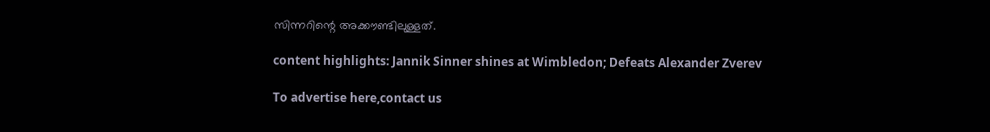സിന്നറിന്റെ അക്കൗണ്ടിലുള്ളത്.

content highlights: Jannik Sinner shines at Wimbledon; Defeats Alexander Zverev

To advertise here,contact us